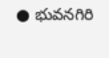● భువనగిరి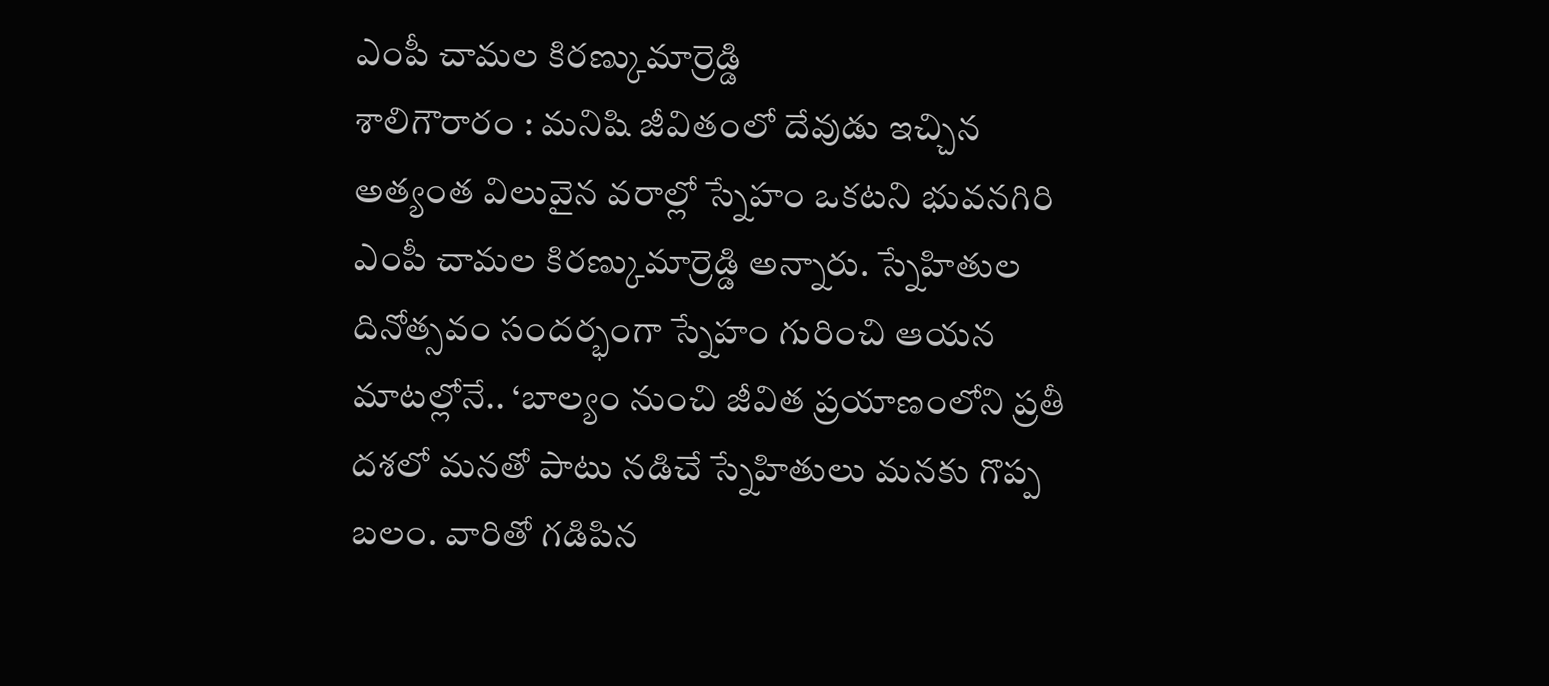ఎంపీ చామల కిరణ్కుమార్రెడ్డి
శాలిగౌరారం : మనిషి జీవితంలో దేవుడు ఇచ్చిన అత్యంత విలువైన వరాల్లో స్నేహం ఒకటని భువనగిరి ఎంపీ చామల కిరణ్కుమార్రెడ్డి అన్నారు. స్నేహితుల దినోత్సవం సందర్భంగా స్నేహం గురించి ఆయన మాటల్లోనే.. ‘బాల్యం నుంచి జీవిత ప్రయాణంలోని ప్రతీ దశలో మనతో పాటు నడిచే స్నేహితులు మనకు గొప్ప బలం. వారితో గడిపిన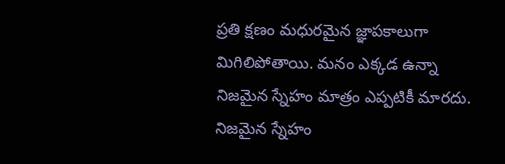ప్రతి క్షణం మధురమైన జ్ఞాపకాలుగా మిగిలిపోతాయి. మనం ఎక్కడ ఉన్నా నిజమైన స్నేహం మాత్రం ఎప్పటికీ మారదు. నిజమైన స్నేహం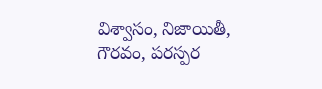విశ్వాసం, నిజాయితీ, గౌరవం, పరస్పర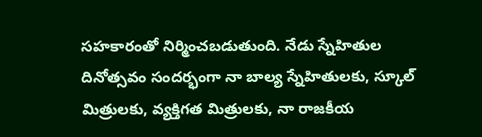సహకారంతో నిర్మించబడుతుంది. నేడు స్నేహితుల దినోత్సవం సందర్భంగా నా బాల్య స్నేహితులకు, స్కూల్ మిత్రులకు, వ్యక్తిగత మిత్రులకు, నా రాజకీయ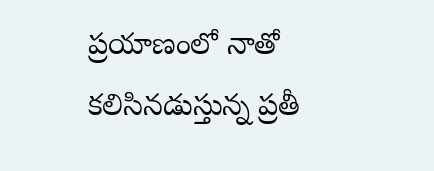ప్రయాణంలో నాతో కలిసినడుస్తున్న ప్రతీ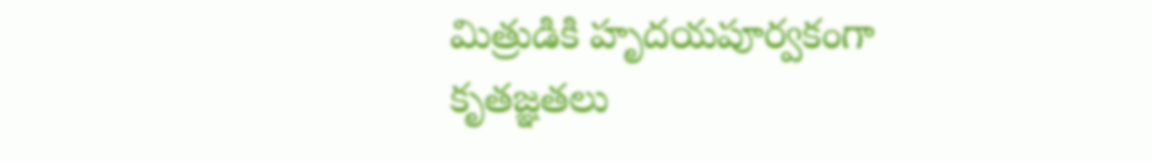మిత్రుడికి హృదయపూర్వకంగా కృతజ్ఞతలు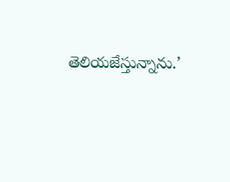తెలియజేస్తున్నాను.’